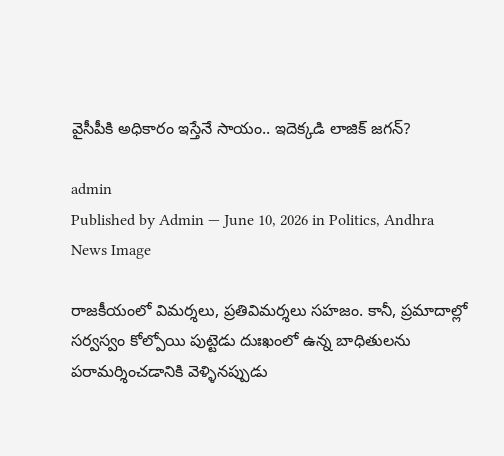వైసీపీకి అధికారం ఇస్తేనే సాయం.. ఇదెక్కడి లాజిక్ జగన్?

admin
Published by Admin — June 10, 2026 in Politics, Andhra
News Image

రాజకీయంలో విమర్శలు, ప్రతివిమర్శలు సహజం. కానీ, ప్రమాదాల్లో సర్వస్వం కోల్పోయి పుట్టెడు దుఃఖంలో ఉన్న బాధితులను పరామర్శించడానికి వెళ్ళినప్పుడు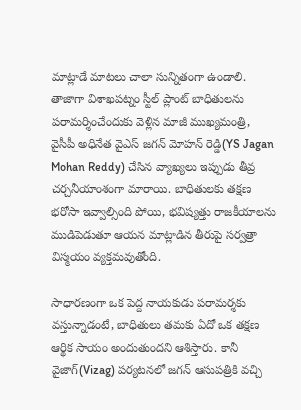మాట్లాడే మాటలు చాలా సున్నితంగా ఉండాలి. తాజాగా విశాఖపట్నం స్టీల్ ప్లాంట్ బాధితులను పరామర్శించేందుకు వెళ్లిన మాజీ ముఖ్యమంత్రి, వైసీపీ అధినేత వైఎస్ జగన్ మోహన్ రెడ్డి(YS Jagan Mohan Reddy) చేసిన వ్యాఖ్యలు ఇప్పుడు తీవ్ర చర్చనీయాంశంగా మారాయి. బాధితులకు తక్షణ భరోసా ఇవ్వాల్సింది పోయి, భవిష్యత్తు రాజకీయాలను ముడిపెడుతూ ఆయన మాట్లాడిన తీరుపై సర్వత్రా విస్మయం వ్యక్తమవుతోంది.

సాధారణంగా ఒక పెద్ద నాయకుడు పరామర్శకు వస్తున్నాడంటే, బాధితులు తమకు ఏదో ఒక తక్షణ ఆర్థిక సాయం అందుతుందని ఆశిస్తారు. కానీ వైజాగ్(Vizag) పర్యటనలో జగన్ ఆసుపత్రికి వచ్చి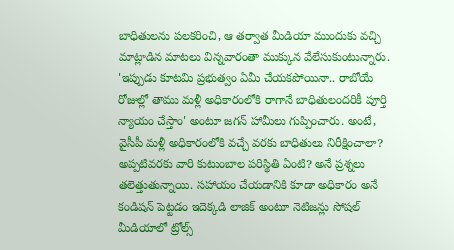బాధితులను పలకరించి, ఆ తర్వాత మీడియా ముందుకు వచ్చి మాట్లాడిన మాటలు విన్నవారంతా ముక్కున వేలేసుకుంటున్నారు. 'ఇప్పుడు కూటమి ప్రభుత్వం ఏమీ చేయకపోయినా.. రాబోయే రోజుల్లో తాము మళ్లీ అధికారంలోకి రాగానే బాధితులందరికీ పూర్తి న్యాయం చేస్తాం' అంటూ జగన్ హామీలు గుప్పించారు. అంటే, వైసీపీ మళ్లీ అధికారంలోకి వచ్చే వరకు బాధితులు నిరీక్షించాలా? అప్పటివరకు వారి కుటుంబాల పరిస్థితి ఏంటి? అనే ప్రశ్నలు తలెత్తుతున్నాయి. సహాయం చేయడానికి కూడా అధికారం అనే కండిషన్ పెట్టడం ఇదెక్కడి లాజిక్ అంటూ నెటిజన్లు సోషల్ మీడియాలో ట్రోల్స్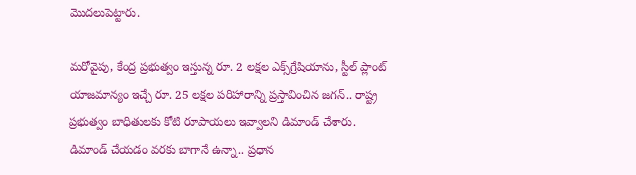మొదలుపెట్టారు.

మరోవైపు, కేంద్ర ప్రభుత్వం ఇస్తున్న రూ. 2 లక్షల ఎక్స్‌గ్రేషియాను, స్టీల్ ప్లాంట్ యాజమాన్యం ఇచ్చే రూ. 25 లక్షల పరిహారాన్ని ప్రస్తావించిన జగన్.. రాష్ట్ర ప్రభుత్వం బాధితులకు కోటి రూపాయలు ఇవ్వాలని డిమాండ్ చేశారు. డిమాండ్ చేయడం వరకు బాగానే ఉన్నా.. ప్రధాన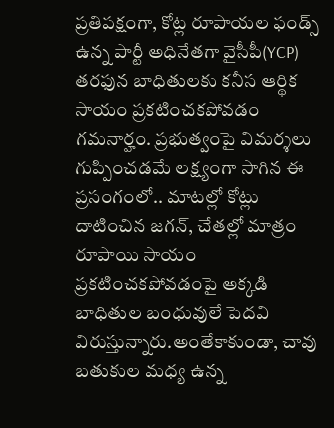ప్రతిపక్షంగా, కోట్ల రూపాయల ఫండ్స్ ఉన్న పార్టీ అధినేతగా వైసీపీ(YCP) తరఫున బాధితులకు కనీస ఆర్థిక సాయం ప్రకటించకపోవడం గమనార్హం. ప్రభుత్వంపై విమర్శలు గుప్పించడమే లక్ష్యంగా సాగిన ఈ ప్రసంగంలో.. మాటల్లో కోట్లు దాటించిన జగన్, చేతల్లో మాత్రం రూపాయి సాయం ప్రకటించకపోవడంపై అక్కడి బాధితుల బంధువులే పెదవి విరుస్తున్నారు.అంతేకాకుండా, చావు బతుకుల మధ్య ఉన్న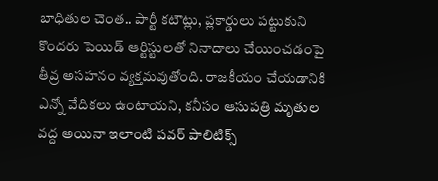బాధితుల చెంత.. పార్టీ కటౌట్లు, ప్లకార్డులు పట్టుకుని కొందరు పెయిడ్ ఆర్టిస్టులతో నినాదాలు చేయించడంపై తీవ్ర అసహనం వ్యక్తమవుతోంది. రాజకీయం చేయడానికి ఎన్నో వేదికలు ఉంటాయని, కనీసం ఆసుపత్రి మృతుల వద్ద అయినా ఇలాంటి పవర్ పాలిటిక్స్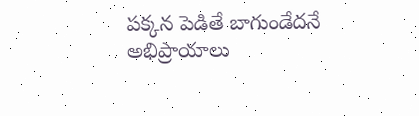పక్కన పెడితే బాగుండేదనే అభిప్రాయాలు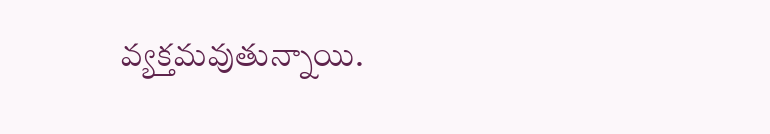వ్యక్తమవుతున్నాయి.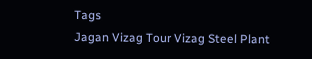Tags
Jagan Vizag Tour Vizag Steel Plant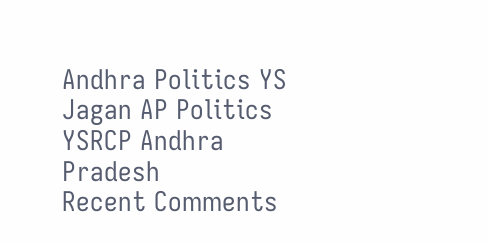Andhra Politics YS Jagan AP Politics YSRCP Andhra Pradesh
Recent Comments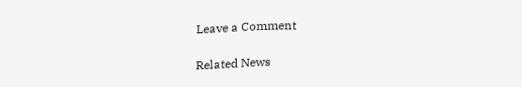Leave a Comment

Related News